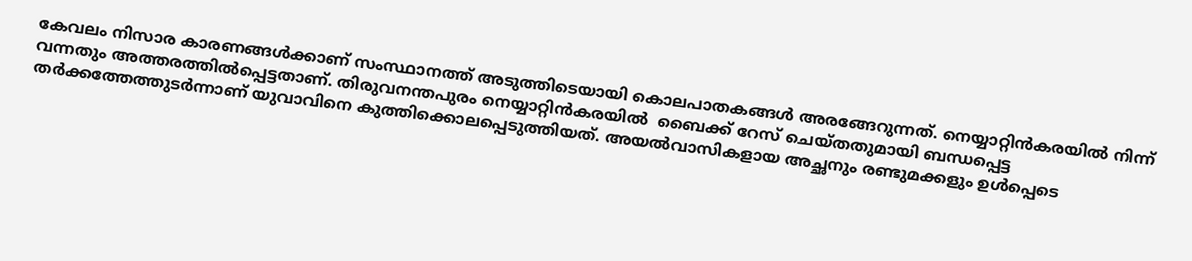കേവലം നിസാര കാരണങ്ങള്‍ക്കാണ് സംസ്ഥാനത്ത് അടുത്തിടെയായി കൊലപാതകങ്ങള്‍ അരങ്ങേറുന്നത്. നെയ്യാറ്റിന്‍കരയില്‍ നിന്ന് വന്നതും അത്തരത്തില്‍പ്പെട്ടതാണ്. തിരുവനന്തപുരം നെയ്യാറ്റിന്‍കരയില്‍  ബൈക്ക് റേസ് ചെയ്തതുമായി ബന്ധപ്പെട്ട തര്‍ക്കത്തേത്തുടര്‍ന്നാണ് യുവാവിനെ കുത്തിക്കൊലപ്പെടുത്തിയത്. അയല്‍വാസികളായ അച്ഛനും രണ്ടുമക്കളും ഉള്‍പ്പെടെ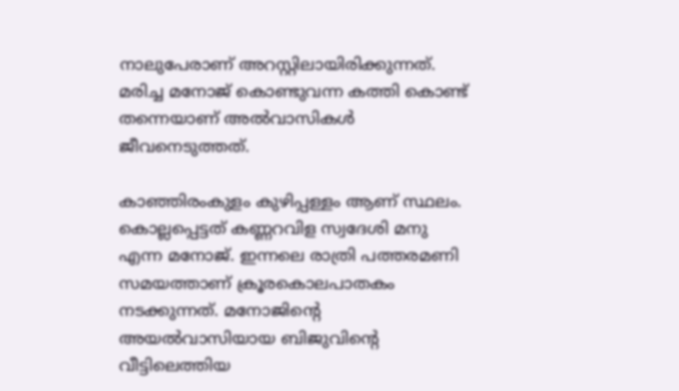നാലുപേരാണ് അറസ്റ്റിലായിരിക്കുന്നത്. മരിച്ച മനോജ് കൊണ്ടുവന്ന കത്തി കൊണ്ട് തന്നെയാണ് അല്‍വാസികള്‍ ജീവനെടുത്തത്.

കാഞ്ഞിരംകുളം കുഴിപ്പള്ളം ആണ് സ്ഥലം. കൊല്ലപ്പെട്ടത് കണ്ണറവിള സ്വദേശി മനു എന്ന മനോജ്. ഇന്നലെ രാത്രി പത്തരമണി സമയത്താണ് ക്രൂരകൊലപാതകം നടക്കുന്നത്. മനോജിന്റെ അയല്‍വാസിയായ ബിജുവിന്റെ വീട്ടിലെത്തിയ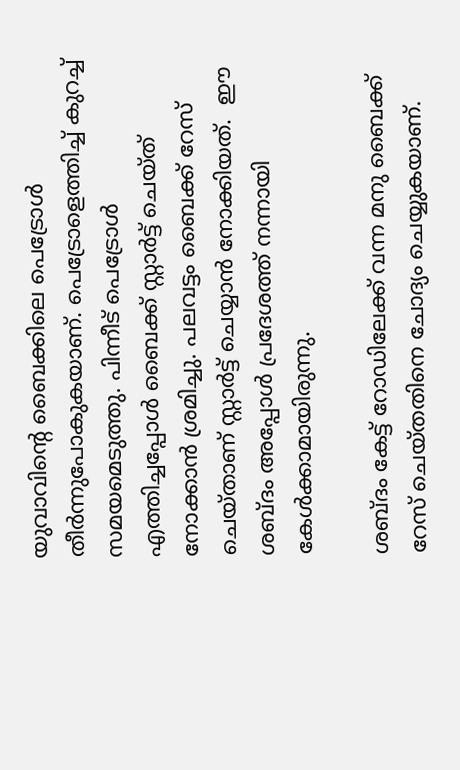യുവാവിന്റെ ബൈക്കിലെ പെട്രോള്‍ തീര്‍ന്നുപോകുകയാണ്. പെട്രോളെത്തിച്ച് കുറച്ച് സമയമെടുത്തു. പിന്നീട് പെട്രോള്‍ എത്തിച്ചപ്പോള്‍ ബൈക്ക് സ്റ്റാര്‍ട്ട് ചെയ്ത് നോക്കാന്‍ ശ്രമിച്ചു. പലവട്ടം ബൈക്ക് റേസ് ചെയ്താണ് സ്റ്റാര്‍ട്ട് ചെയ്യാന്‍ നോക്കിയത്.  ഈ ശബ്ദം അപ്പോള്‍ പ്രദേശത്ത് നന്നായി കേള്‍ക്കാമായിരുന്നു.

ശബ്ദം കേട്ട് റോഡിലേക്ക് വന്ന മനു ബൈക്ക് റേസ് ചെയ്തതിനെ ചോദ്യം ചെയ്യുകയാണ്.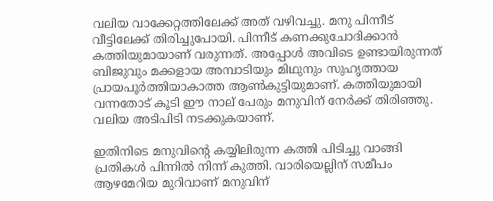വലിയ വാക്കേറ്റത്തിലേക്ക് അത് വഴിവച്ചു. മനു പിന്നീട് വീട്ടിലേക്ക് തിരിച്ചുപോയി. പിന്നീട് കണക്കുചോദിക്കാന്‍ കത്തിയുമായാണ് വരുന്നത്. അപ്പോള്‍ അവിടെ ഉണ്ടായിരുന്നത് ബിജുവും മക്കളായ അമ്പാടിയും മിഥുനും സുഹൃത്തായ പ്രായപൂര്‍ത്തിയാകാത്ത ആണ്‍കുട്ടിയുമാണ്. കത്തിയുമായി വന്നതോട് കൂടി ഈ നാല് പേരും മനുവിന് നേര്‍ക്ക് തിരിഞ്ഞു. വലിയ അടിപിടി നടക്കുകയാണ്.

ഇതിനിടെ മനുവിന്‍റെ കയ്യിലിരുന്ന കത്തി പിടിച്ചു വാങ്ങി പ്രതികള്‍ പിന്നില്‍ നിന്ന് കുത്തി. വാരിയെല്ലിന് സമീപം ആഴമേറിയ മുറിവാണ് മനുവിന്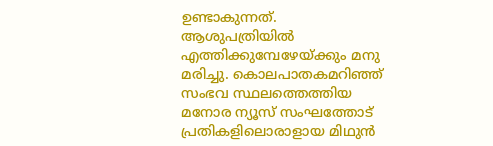ഉണ്ടാകുന്നത്. ആശുപത്രിയില്‍ എത്തിക്കുമ്പേഴേയ്ക്കും മനു മരിച്ചു. കൊലപാതകമറിഞ്ഞ് സംഭവ സ്ഥലത്തെത്തിയ മനോര ന്യൂസ് സംഘത്തോട്  പ്രതികളിലൊരാളായ മിഥുന്‍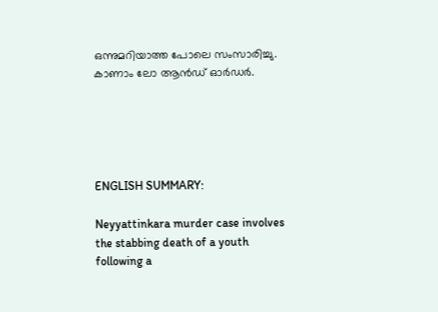ഒന്നുമറിയാത്ത പോലെ സംസാരിച്ചു. കാണാം ലോ ആന്‍ഡ് ഓര്‍ഡര്‍.





ENGLISH SUMMARY:

Neyyattinkara murder case involves the stabbing death of a youth following a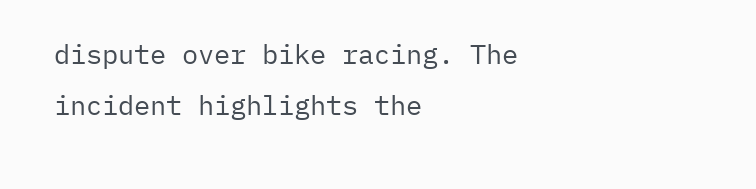dispute over bike racing. The incident highlights the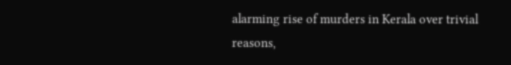alarming rise of murders in Kerala over trivial reasons,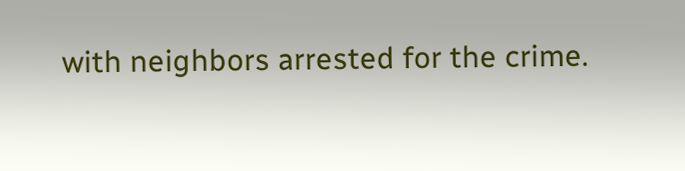with neighbors arrested for the crime.